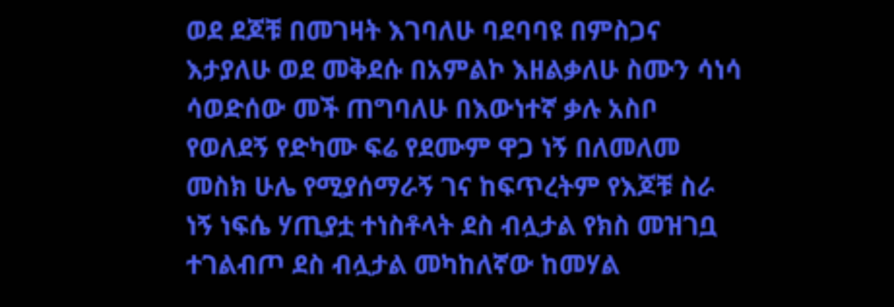ወደ ደጆቹ በመገዛት እገባለሁ ባደባባዩ በምስጋና እታያለሁ ወደ መቅደሱ በአምልኮ እዘልቃለሁ ስሙን ሳነሳ ሳወድሰው መች ጠግባለሁ በእውነተኛ ቃሉ አስቦ የወለደኝ የድካሙ ፍሬ የደሙም ዋጋ ነኝ በለመለመ መስክ ሁሌ የሚያሰማራኝ ገና ከፍጥረትም የእጆቹ ስራ ነኝ ነፍሴ ሃጢያቷ ተነስቶላት ደስ ብሏታል የክስ መዝገቧ ተገልብጦ ደስ ብሏታል መካከለኛው ከመሃል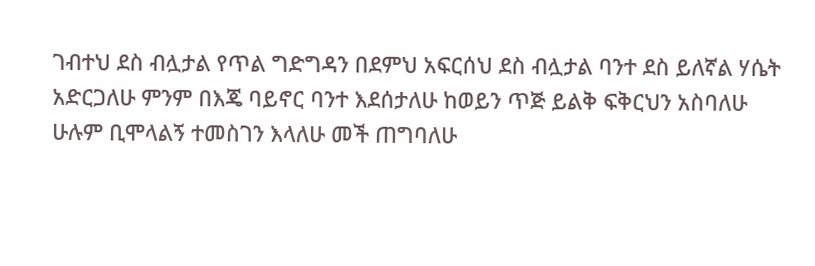ገብተህ ደስ ብሏታል የጥል ግድግዳን በደምህ አፍርሰህ ደስ ብሏታል ባንተ ደስ ይለኛል ሃሴት አድርጋለሁ ምንም በእጄ ባይኖር ባንተ እደሰታለሁ ከወይን ጥጅ ይልቅ ፍቅርህን አስባለሁ ሁሉም ቢሞላልኝ ተመስገን እላለሁ መች ጠግባለሁ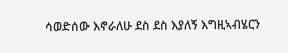ሳወድሰው እኖራለሁ ደስ ደስ እያለኝ እግዚኣብሄርን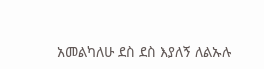አመልካለሁ ደስ ደስ እያለኝ ለልኡሉ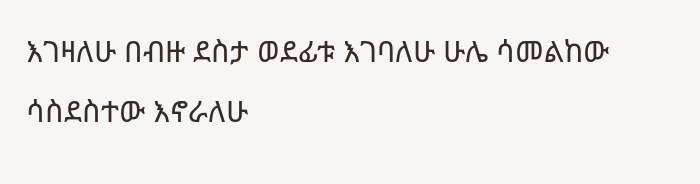እገዛለሁ በብዙ ደስታ ወደፊቱ እገባለሁ ሁሌ ሳመልከው ሳስደስተው እኖራለሁ